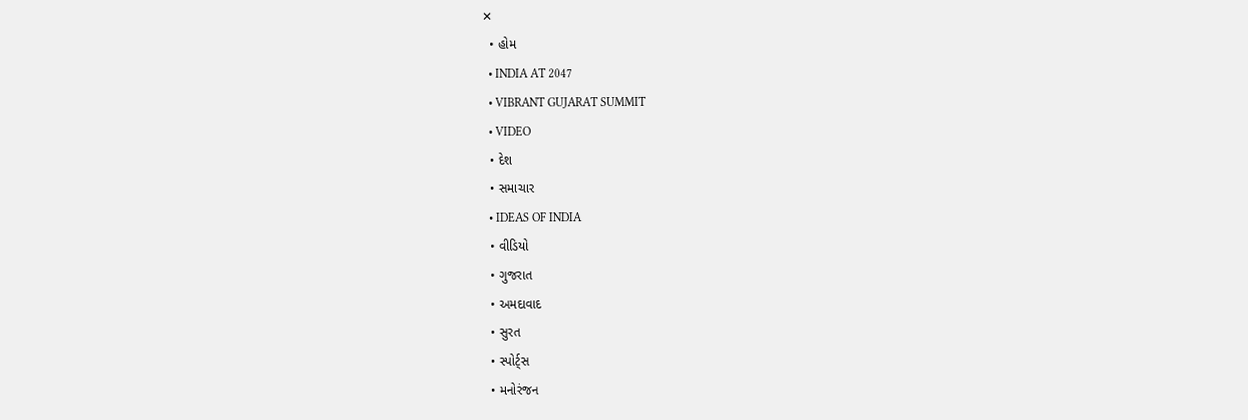✕
  • હોમ
  • INDIA AT 2047
  • VIBRANT GUJARAT SUMMIT
  • VIDEO
  • દેશ
  • સમાચાર
  • IDEAS OF INDIA
  • વીડિયો
  • ગુજરાત
  • અમદાવાદ
  • સુરત
  • સ્પોર્ટ્સ
  • મનોરંજન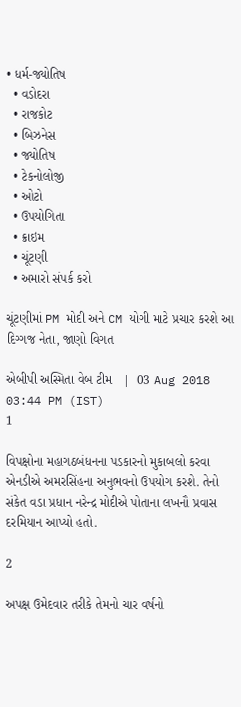• ધર્મ-જ્યોતિષ
  • વડોદરા
  • રાજકોટ
  • બિઝનેસ
  • જ્યોતિષ
  • ટેકનોલોજી
  • ઓટો
  • ઉપયોગિતા
  • ક્રાઇમ
  • ચૂંટણી
  • અમારો સંપર્ક કરો

ચૂંટણીમાં PM મોદી અને CM યોગી માટે પ્રચાર કરશે આ દિગ્ગજ નેતા, જાણો વિગત

એબીપી અસ્મિતા વેબ ટીમ   |  03 Aug 2018 03:44 PM (IST)
1

વિપક્ષોના મહાગઠબંધનના પડકારનો મુકાબલો કરવા એનડીએ અમરસિંહના અનુભવનો ઉપયોગ કરશે. તેનો સંકેત વડા પ્રધાન નરેન્દ્ર મોદીએ પોતાના લખનૌ પ્રવાસ દરમિયાન આપ્યો હતો.

2

અપક્ષ ઉમેદવાર તરીકે તેમનો ચાર વર્ષનો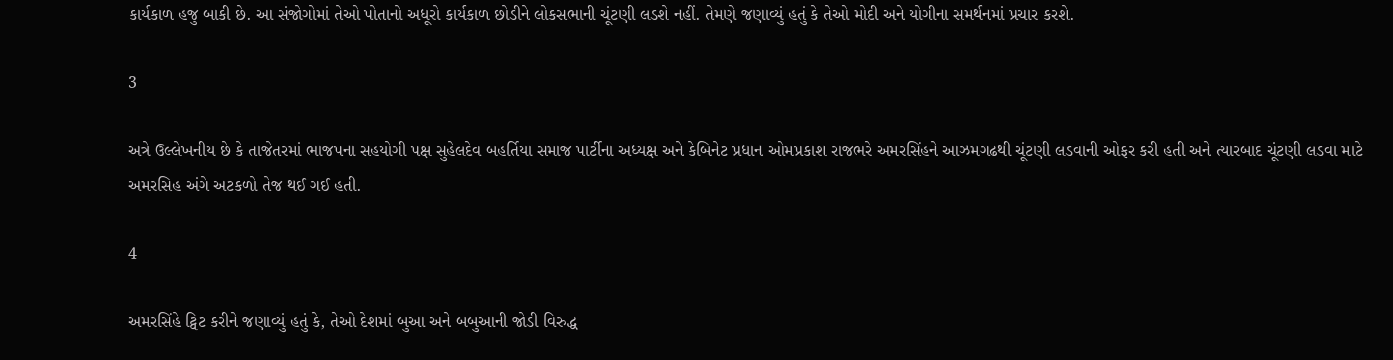કાર્યકાળ હજુ બાકી છે. આ સંજોગોમાં તેઓ પોતાનો અધૂરો કાર્યકાળ છોડીને લોકસભાની ચૂંટણી લડશે નહીં. તેમણે જણાવ્યું હતું કે તેઓ મોદી અને યોગીના સમર્થનમાં પ્રચાર કરશે.

3

અત્રે ઉલ્લેખનીય છે કે તાજેતરમાં ભાજપના સહયોગી પક્ષ સુહેલદેવ બહર્તિયા સમાજ પાર્ટીના અધ્યક્ષ અને કેબિનેટ પ્રધાન ઓમપ્રકાશ રાજભરે અમરસિંહને આઝમગઢથી ચૂંટણી લડવાની ઓફર કરી હતી અને ત્યારબાદ ચૂંટણી લડવા માટે અમરસિહ અંગે અટકળો તેજ થઈ ગઈ હતી.

4

અમરસિંહે ટ્વિટ કરીને જણાવ્યું હતું કે, તેઓ દેશમાં બુઆ અને બબુઆની જોડી વિરુદ્ધ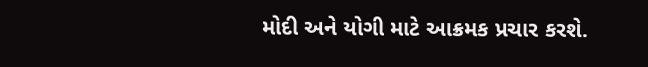મોદી અને યોગી માટે આક્રમક પ્રચાર કરશે.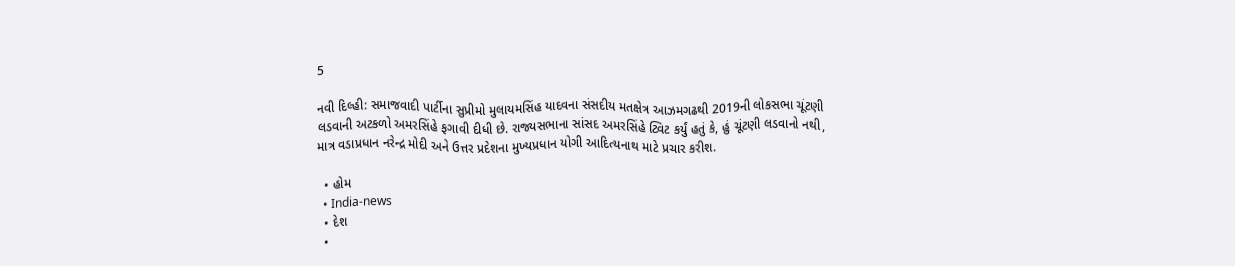5

નવી દિલ્હી: સમાજવાદી પાર્ટીના સુપ્રીમો મુલાયમસિંહ યાદવના સંસદીય મતક્ષેત્ર આઝમગઢથી 2019ની લોકસભા ચૂંટણી લડવાની અટકળો અમરસિંહે ફગાવી દીધી છે. રાજ્યસભાના સાંસદ અમરસિંહે ટ્વિટ કર્યું હતું કે, હું ચૂંટણી લડવાનો નથી, માત્ર વડાપ્રધાન નરેન્દ્ર મોદી અને ઉત્તર પ્રદેશના મુખ્યપ્રધાન યોગી આદિત્યનાથ માટે પ્રચાર કરીશ.

  • હોમ
  • India-news
  • દેશ
  •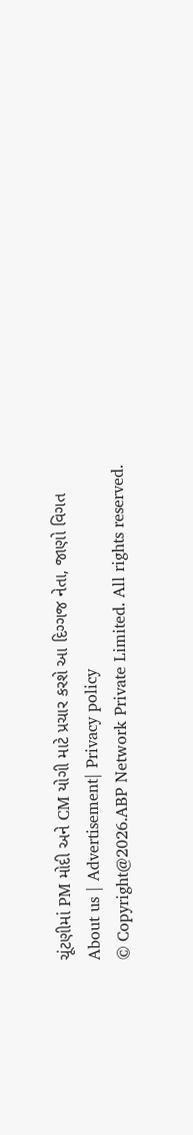ચૂંટણીમાં PM મોદી અને CM યોગી માટે પ્રચાર કરશે આ દિગ્ગજ નેતા, જાણો વિગત
About us | Advertisement| Privacy policy
© Copyright@2026.ABP Network Private Limited. All rights reserved.